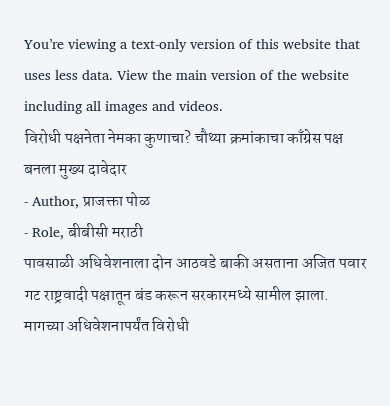You’re viewing a text-only version of this website that uses less data. View the main version of the website including all images and videos.
विरोधी पक्षनेता नेमका कुणाचा? चौथ्या क्रमांकाचा काँग्रेस पक्ष बनला मुख्य दावेदार
- Author, प्राजक्ता पोळ
- Role, बीबीसी मराठी
पावसाळी अधिवेशनाला दोन आठवडे बाकी असताना अजित पवार गट राष्ट्रवादी पक्षातून बंड करून सरकारमध्ये सामील झाला. मागच्या अधिवेशनापर्यंत विरोधी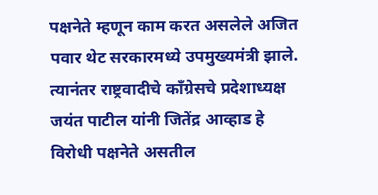पक्षनेते म्हणून काम करत असलेले अजित पवार थेट सरकारमध्ये उपमुख्यमंत्री झाले.
त्यानंतर राष्ट्रवादीचे काँग्रेसचे प्रदेशाध्यक्ष जयंत पाटील यांनी जितेंद्र आव्हाड हे विरोधी पक्षनेते असतील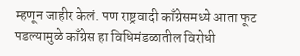म्हणून जाहीर केलं. पण राष्ट्रवादी काँग्रेसमध्ये आता फूट पडल्यामुळे काँग्रेस हा विधिमंडळातील विरोधी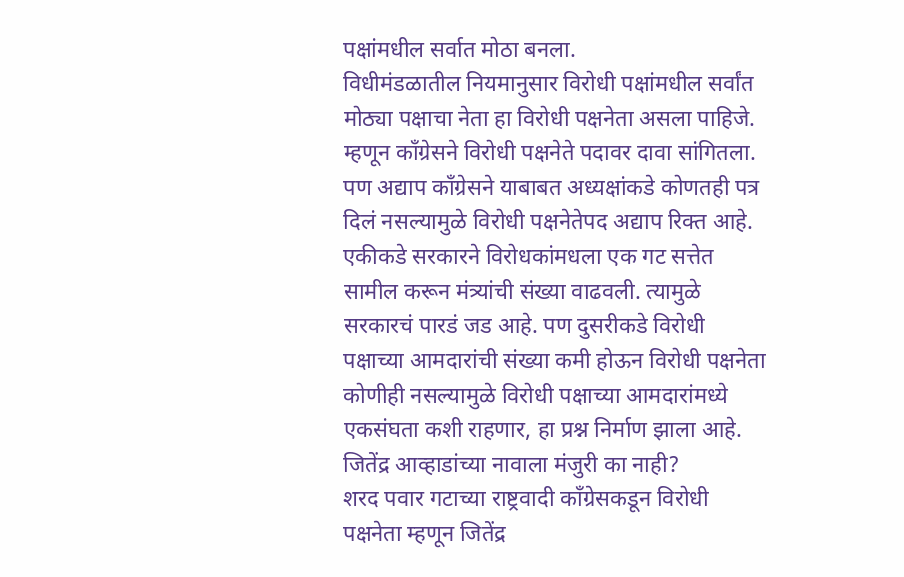पक्षांमधील सर्वात मोठा बनला.
विधीमंडळातील नियमानुसार विरोधी पक्षांमधील सर्वांत मोठ्या पक्षाचा नेता हा विरोधी पक्षनेता असला पाहिजे. म्हणून काँग्रेसने विरोधी पक्षनेते पदावर दावा सांगितला. पण अद्याप काँग्रेसने याबाबत अध्यक्षांकडे कोणतही पत्र दिलं नसल्यामुळे विरोधी पक्षनेतेपद अद्याप रिक्त आहे.
एकीकडे सरकारने विरोधकांमधला एक गट सत्तेत सामील करून मंत्र्यांची संख्या वाढवली. त्यामुळे सरकारचं पारडं जड आहे. पण दुसरीकडे विरोधी पक्षाच्या आमदारांची संख्या कमी होऊन विरोधी पक्षनेता कोणीही नसल्यामुळे विरोधी पक्षाच्या आमदारांमध्ये एकसंघता कशी राहणार, हा प्रश्न निर्माण झाला आहे.
जितेंद्र आव्हाडांच्या नावाला मंजुरी का नाही?
शरद पवार गटाच्या राष्ट्रवादी काँग्रेसकडून विरोधी पक्षनेता म्हणून जितेंद्र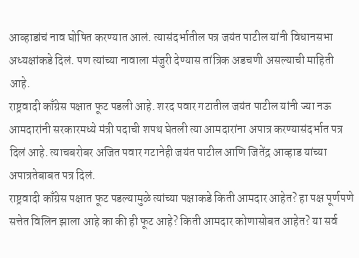आव्हाडांचं नाव घोषित करण्यात आलं. त्यासंदर्भातील पत्र जयंत पाटील यांनी विधानसभा अध्यक्षांकडे दिलं. पण त्यांच्या नावाला मंजुरी देण्यास तांत्रिक अडचणी असल्याची माहिती आहे.
राष्ट्रवादी काँग्रेस पक्षात फूट पडली आहे. शरद पवार गटातील जयंत पाटील यांनी ज्या नऊ आमदारांनी सरकारमध्ये मंत्री पदाची शपथ घेतली त्या आमदारांना अपात्र करण्यासंदर्भात पत्र दिलं आहे. त्याचबरोबर अजित पवार गटानेही जयंत पाटील आणि जितेंद्र आव्हाड यांच्या अपात्रतेबाबत पत्र दिलं.
राष्ट्रवादी काँग्रेस पक्षात फूट पडल्यामुळे त्यांच्या पक्षाकडे किती आमदार आहेत? हा पक्ष पूर्णपणे सत्तेत विलिन झाला आहे का की ही फूट आहे? किती आमदार कोणासोबत आहेत? या सर्व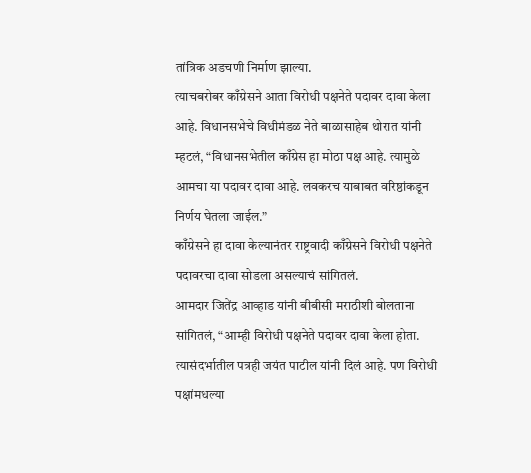तांत्रिक अडचणी निर्माण झाल्या.
त्याचबरोबर काँग्रेसने आता विरोधी पक्षनेते पदावर दावा केला आहे. विधानसभेचे विधीमंडळ नेते बाळासाहेब थोरात यांनी म्हटलं, “विधानसभेतील काँग्रेस हा मोठा पक्ष आहे. त्यामुळे आमचा या पदावर दावा आहे. लवकरच याबाबत वरिष्ठांकडून निर्णय घेतला जाईल.”
काँग्रेसने हा दावा केल्यानंतर राष्ट्रवादी काँग्रेसने विरोधी पक्षनेते पदावरचा दावा सोडला असल्याचं सांगितलं.
आमदार जितेंद्र आव्हाड यांनी बीबीसी मराठीशी बोलताना सांगितलं, “आम्ही विरोधी पक्षनेते पदावर दावा केला होता. त्यासंदर्भातील पत्रही जयंत पाटील यांनी दिलं आहे. पण विरोधी पक्षांमधल्या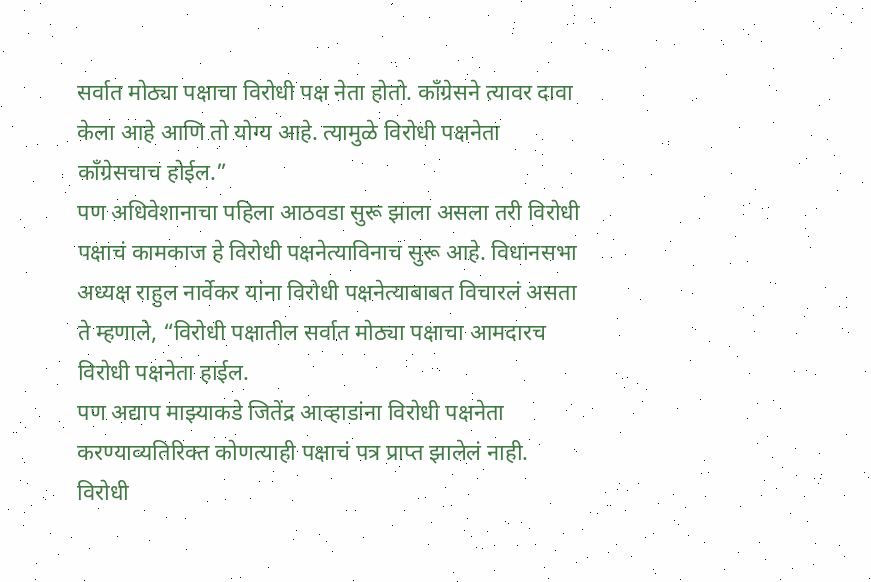सर्वात मोठ्या पक्षाचा विरोधी पक्ष नेता होतो. काँग्रेसने त्यावर दावा केला आहे आणि तो योग्य आहे. त्यामुळे विरोधी पक्षनेता काँग्रेसचाच होईल.”
पण अधिवेशानाचा पहिला आठवडा सुरू झाला असला तरी विरोधी पक्षाचं कामकाज हे विरोधी पक्षनेत्याविनाच सुरू आहे. विधानसभा अध्यक्ष राहुल नार्वेकर यांना विरोधी पक्षनेत्याबाबत विचारलं असता ते म्हणाले, “विरोधी पक्षातील सर्वात मोठ्या पक्षाचा आमदारच विरोधी पक्षनेता हाईल.
पण अद्याप माझ्याकडे जितेंद्र आव्हाडांना विरोधी पक्षनेता करण्याव्यतिरिक्त कोणत्याही पक्षाचं पत्र प्राप्त झालेलं नाही. विरोधी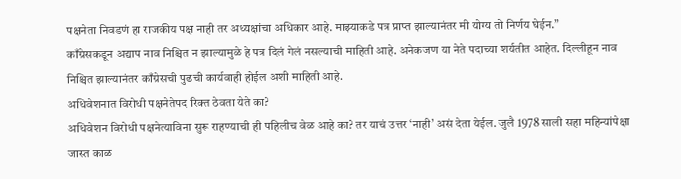पक्षनेता निवडणं हा राजकीय पक्ष नाही तर अध्यक्षांचा अधिकार आहे. माझ्याकडे पत्र प्राप्त झाल्यानंतर मी योग्य तो निर्णय घेईन.”
काँग्रेसकडून अद्याप नाव निश्चित न झाल्यामुळे हे पत्र दिलं गेलं नसल्याची माहिती आहे. अनेकजण या नेते पदाच्या शर्यतीत आहेत. दिल्लीहून नाव निश्चित झाल्यानंतर काँग्रेसची पुढची कार्यवाही होईल अशी माहिती आहे.
अधिवेशनात विरोधी पक्षनेतेपद रिक्त ठेवता येते का?
अधिवेशन विरोधी पक्षनेत्याविना सुरू राहण्याची ही पहिलीच वेळ आहे का? तर याचं उत्तर ‘नाही’ असं देता येईल. जुलै 1978 साली सहा महिन्यांपेक्षा जास्त काळ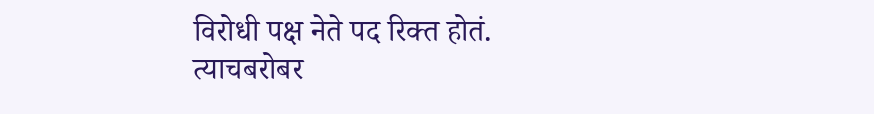विरोधी पक्ष नेते पद रिक्त होतं.
त्याचबरोबर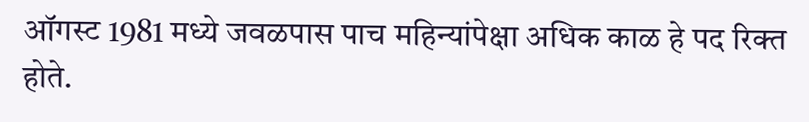ऑगस्ट 1981 मध्ये जवळपास पाच महिन्यांपेक्षा अधिक काळ हे पद रिक्त होते.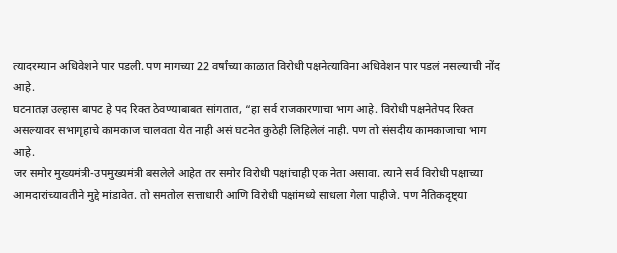त्यादरम्यान अधिवेशने पार पडली. पण मागच्या 22 वर्षांच्या काळात विरोधी पक्षनेत्याविना अधिवेशन पार पडलं नसल्याची नोंद आहे.
घटनातज्ञ उल्हास बापट हे पद रिक्त ठेवण्याबाबत सांगतात, “हा सर्व राजकारणाचा भाग आहे. विरोधी पक्षनेतेपद रिक्त असल्यावर सभागृहाचे कामकाज चालवता येत नाही असं घटनेत कुठेही लिहिलेलं नाही. पण तो संसदीय कामकाजाचा भाग आहे.
जर समोर मुख्यमंत्री-उपमुख्यमंत्री बसलेले आहेत तर समोर विरोधी पक्षांचाही एक नेता असावा. त्याने सर्व विरोधी पक्षाच्या आमदारांच्यावतीने मुद्दे मांडावेत. तो समतोल सत्ताधारी आणि विरोधी पक्षांमध्ये साधला गेला पाहीजे. पण नैतिकदृष्ट्या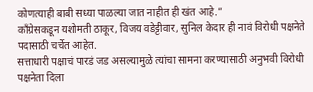कोणत्याही बाबी सध्या पाळल्या जात नाहीत ही खंत आहे.”
काँग्रेसकडून यशोमती ठाकूर, विजय वडेट्टीवार, सुनिल केदार ही नावं विरोधी पक्षनेते पदासाठी चर्चेत आहेत.
सत्ताधारी पक्षाचं पारडं जड असल्यामुळे त्यांचा सामना करण्यासाठी अनुभवी विरोधी पक्षनेता दिला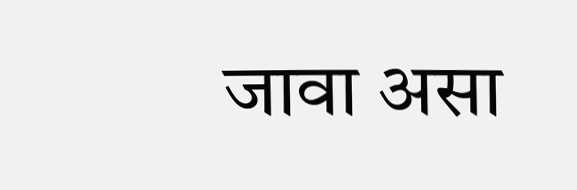जावा असा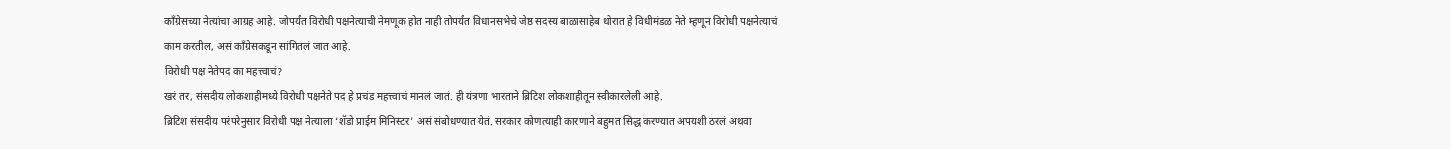कॉंग्रेसच्या नेत्यांचा आग्रह आहे. जोपर्यंत विरोधी पक्षनेत्याची नेमणूक होत नाही तोपर्यंत विधानसभेचे जेष्ठ सदस्य बाळासाहेब थोरात हे विधीमंडळ नेते म्हणून विरोधी पक्षनेत्याचं काम करतील, असं काँग्रेसकडून सांगितलं जात आहे.
विरोधी पक्ष नेतेपद का महत्त्वाचं?
खरं तर, संसदीय लोकशाहीमध्ये विरोधी पक्षनेते पद हे प्रचंड महत्त्वाचं मानलं जातं. ही यंत्रणा भारताने ब्रिटिश लोकशाहीतून स्वीकारलेली आहे.
ब्रिटिश संसदीय परंपरेनुसार विरोधी पक्ष नेत्याला ‘शॅडो प्राईम मिनिस्टर’ असं संबोधण्यात येतं. सरकार कोणत्याही कारणाने बहुमत सिद्ध करण्यात अपयशी ठरलं अथवा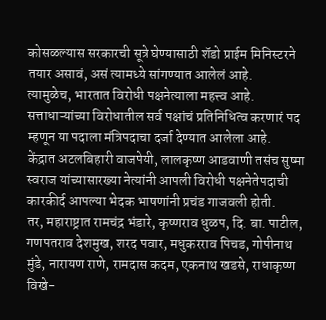कोसळल्यास सरकारची सूत्रे घेण्यासाठी शॅडो प्राईम मिनिस्टरने तयार असावं, असं त्यामध्ये सांगण्यात आलेलं आहे.
त्यामुळेच, भारतात विरोधी पक्षनेत्याला महत्त्व आहे. सत्ताधाऱ्यांच्या विरोधातील सर्व पक्षांचं प्रतिनिधित्व करणारं पद म्हणून या पदाला मंत्रिपदाचा दर्जा देण्यात आलेला आहे.
केंद्रात अटलबिहारी वाजपेयी, लालकृष्ण आडवाणी तसंच सुष्मा स्वराज यांच्यासारख्या नेत्यांनी आपली विरोधी पक्षनेतेपदाची कारकीर्द आपल्या भेदक भाषणांनी प्रचंड गाजवली होती.
तर, महाराष्ट्रात रामचंद्र भंडारे, कृष्णराव धुळप, दि. बा. पाटील, गणपतराव देशमुख, शरद पवार, मधुकरराव पिचड, गोपीनाथ मुंडे, नारायण राणे, रामदास कदम, एकनाथ खडसे, राधाकृष्ण विखे-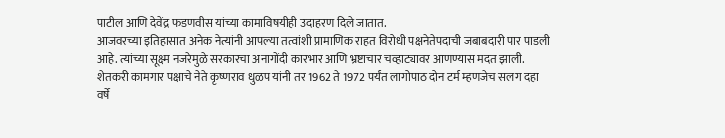पाटील आणि देवेंद्र फडणवीस यांच्या कामाविषयीही उदाहरण दिले जातात.
आजवरच्या इतिहासात अनेक नेत्यांनी आपल्या तत्वांशी प्रामाणिक राहत विरोधी पक्षनेतेपदाची जबाबदारी पार पाडली आहे. त्यांच्या सूक्ष्म नजरेमुळे सरकारचा अनागोंदी कारभार आणि भ्रष्टाचार चव्हाट्यावर आणण्यास मदत झाली.
शेतकरी कामगार पक्षाचे नेते कृष्णराव धुळप यांनी तर 1962 ते 1972 पर्यंत लागोपाठ दोन टर्म म्हणजेच सलग दहा वर्षे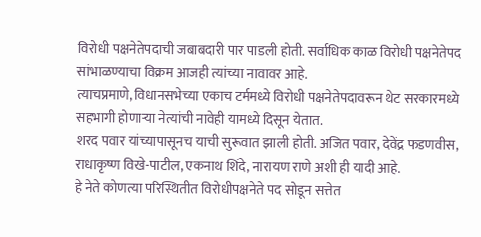विरोधी पक्षनेतेपदाची जबाबदारी पार पाडली होती. सर्वाधिक काळ विरोधी पक्षनेतेपद सांभाळण्याचा विक्रम आजही त्यांच्या नावावर आहे.
त्याचप्रमाणे, विधानसभेच्या एकाच टर्ममध्ये विरोधी पक्षनेतेपदावरून थेट सरकारमध्ये सहभागी होणाऱ्या नेत्यांची नावेही यामध्ये दिसून येतात.
शरद पवार यांच्यापासूनच याची सुरूवात झाली होती. अजित पवार, देवेंद्र फडणवीस, राधाकृष्ण विखे-पाटील, एकनाथ शिंदे, नारायण राणे अशी ही यादी आहे.
हे नेते कोणत्या परिस्थितीत विरोधीपक्षनेते पद सोडून सत्तेत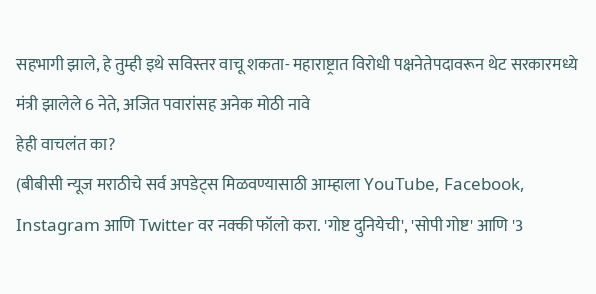सहभागी झाले, हे तुम्ही इथे सविस्तर वाचू शकता- महाराष्ट्रात विरोधी पक्षनेतेपदावरून थेट सरकारमध्ये मंत्री झालेले 6 नेते, अजित पवारांसह अनेक मोठी नावे
हेही वाचलंत का?
(बीबीसी न्यूज मराठीचे सर्व अपडेट्स मिळवण्यासाठी आम्हाला YouTube, Facebook, Instagram आणि Twitter वर नक्की फॉलो करा. 'गोष्ट दुनियेची', 'सोपी गोष्ट' आणि '3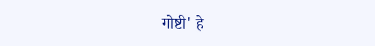गोष्टी' हे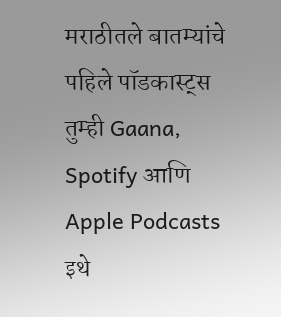मराठीतले बातम्यांचे पहिले पॉडकास्ट्स तुम्ही Gaana, Spotify आणि Apple Podcasts इथे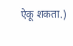ऐकू शकता.)